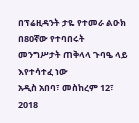በፕሬዚዳንት ታዬ የተመራ ልዑክ በ80ኛው የተባበሩት መንግሥታት ጠቅላላ ጉባዔ ላይ እየተሳተፈ ነው
አዲስ አበባ፣ መስከረም 12፣ 2018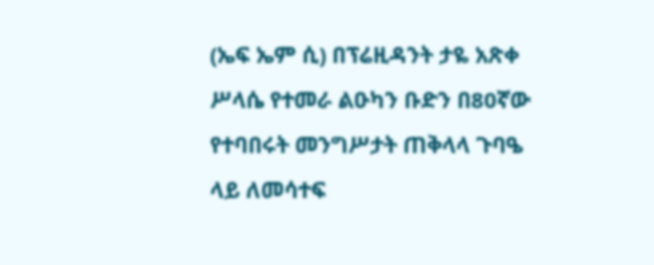(ኤፍ ኤም ሲ) በፕሬዚዳንት ታዬ አጽቀ ሥላሴ የተመራ ልዑካን ቡድን በ80ኛው የተባበሩት መንግሥታት ጠቅላላ ጉባዔ ላይ ለመሳተፍ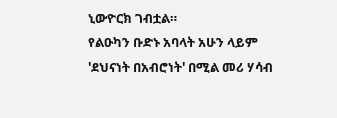ኒውዮርክ ገብቷል።
የልዑካን ቡድኑ አባላት አሁን ላይም 'ደህናነት በአብሮነት' በሚል መሪ ሃሳብ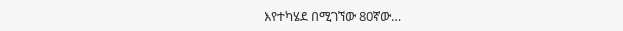እየተካሄደ በሚገኘው 80ኛው…